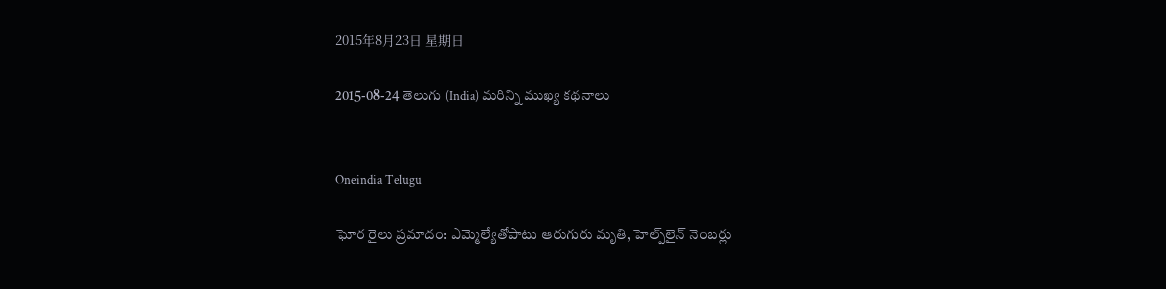2015年8月23日 星期日

2015-08-24 తెలుగు (India) మరిన్ని ముఖ్య కథనాలు


Oneindia Telugu

ఘోర రైలు ప్రమాదం: ఎమ్మెల్యేతోపాటు ఆరుగురు మృతి, హెల్ప్‌లైన్ నెంబర్లు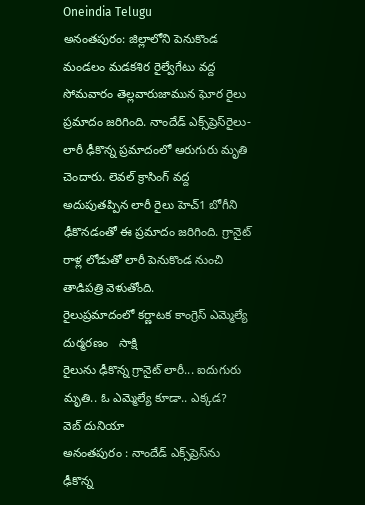Oneindia Telugu
అనంతపురం: జిల్లాలోని పెనుకొండ మండలం మడకశిర రైల్వేగేటు వద్ద సోమవారం తెల్లవారుజామున ఘోర రైలు ప్రమాదం జరిగింది. నాందేడ్ ఎక్స్‌ప్రెస్‌రైలు- లారీ ఢీకొన్న ప్రమాదంలో ఆరుగురు మృతి చెందారు. లెవల్ క్రాసింగ్ వద్ద అదుపుతప్పిన లారీ రైలు హెచ్1 బోగీని ఢీకొనడంతో ఈ ప్రమాదం జరిగింది. గ్రానైట్ రాళ్ల లోడుతో లారీ పెనుకొండ నుంచి తాడిపత్రి వెళుతోంది.
రైలుప్రమాదంలో కర్ణాటక కాంగ్రెస్ ఎమ్మెల్యే దుర్మరణం   సాక్షి
రైలును ఢీకొన్న గ్రానైట్ లారీ... ఐదుగురు మృతి.. ఓ ఎమ్మెల్యే కూడా.. ఎక్కడ?   వెబ్ దునియా
అనంతపురం : నాందేడ్‌ ఎక్స్‌ప్రెస్‌ను ఢీకొన్న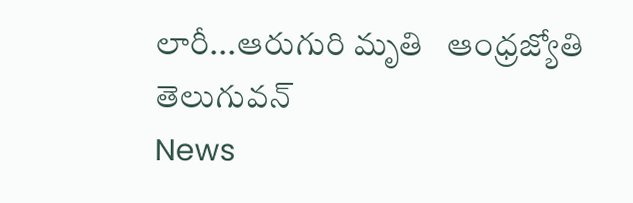లారీ...ఆరుగురి మృతి   ఆంధ్రజ్యోతి
తెలుగువన్
News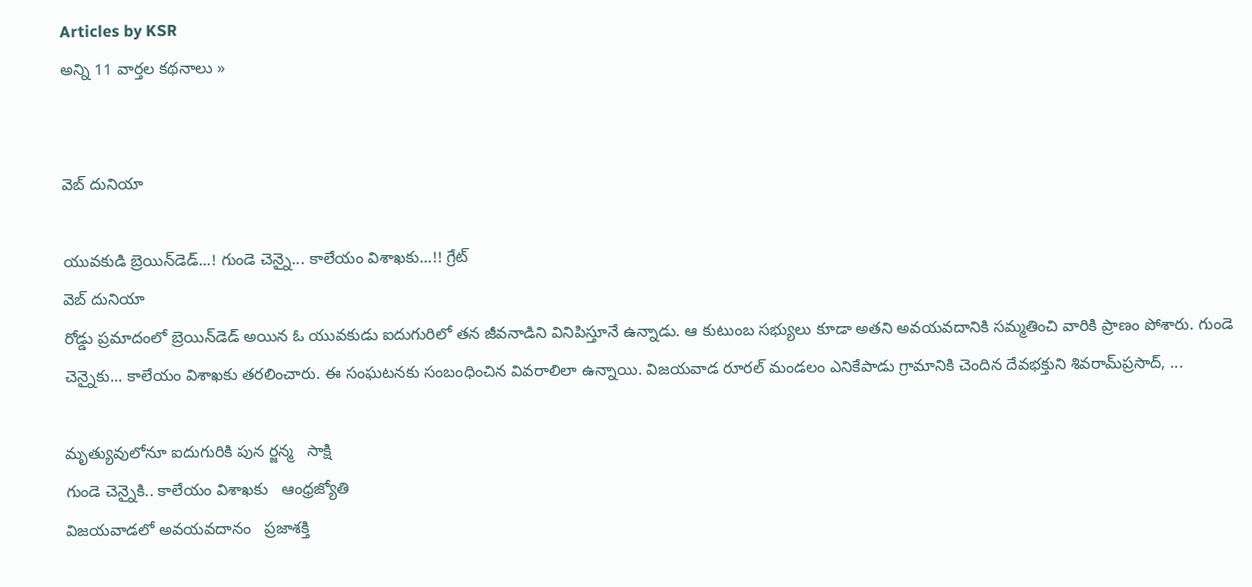Articles by KSR
అన్ని 11 వార్తల కథనాలు »


వెబ్ దునియా

యువకుడి బ్రెయిన్‌డెడ్...! గుండె చెన్నై... కాలేయం విశాఖకు...!! గ్రేట్
వెబ్ దునియా
రోడ్డు ప్రమాదంలో బ్రెయిన్‌డెడ్‌ అయిన ఓ యువకుడు ఐదుగురిలో తన జీవనాడిని వినిపిస్తూనే ఉన్నాడు. ఆ కుటుంబ సభ్యులు కూడా అతని అవయవదానికి సమ్మతించి వారికి ప్రాణం పోశారు. గుండె చెన్నైకు... కాలేయం విశాఖకు తరలించారు. ఈ సంఘటనకు సంబంధించిన వివరాలిలా ఉన్నాయి. విజయవాడ రూరల్‌ మండలం ఎనికేపాడు గ్రామానికి చెందిన దేవభక్తుని శివరామ్‌ప్రసాద్‌, ...

మృత్యువులోనూ ఐదుగురికి పున ర్జన్మ   సాక్షి
గుండె చెన్నైకి.. కాలేయం విశాఖకు   ఆంధ్రజ్యోతి
విజయవాడలో అవయవదానం   ప్రజాశక్తి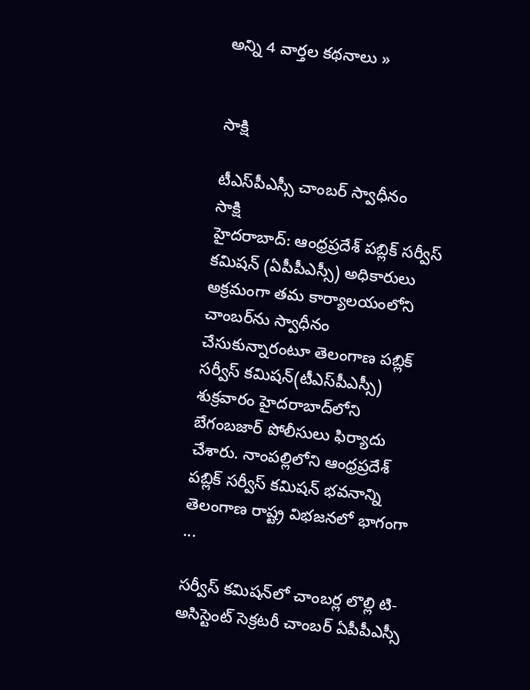అన్ని 4 వార్తల కథనాలు »


సాక్షి

టీఎస్‌పీఎస్సీ చాంబర్ స్వాధీనం
సాక్షి
హైదరాబాద్: ఆంధ్రప్రదేశ్ పబ్లిక్ సర్వీస్ కమిషన్ (ఏపీపీఎస్సీ) అధికారులు అక్రమంగా తమ కార్యాలయంలోని చాంబర్‌ను స్వాధీనం చేసుకున్నారంటూ తెలంగాణ పబ్లిక్ సర్వీస్ కమిషన్(టీఎస్‌పీఎస్సీ) శుక్రవారం హైదరాబాద్‌లోని బేగంబజార్ పోలీసులు ఫిర్యాదు చేశారు. నాంపల్లిలోని ఆంధ్రప్రదేశ్ పబ్లిక్ సర్వీస్ కమిషన్ భవనాన్ని తెలంగాణ రాష్ట్ర విభజనలో భాగంగా ...

సర్వీస్ కమిషన్‌లో చాంబర్ల లొల్లి టి-అసిస్టెంట్ సెక్రటరీ చాంబర్ ఏపీపీఎస్సీ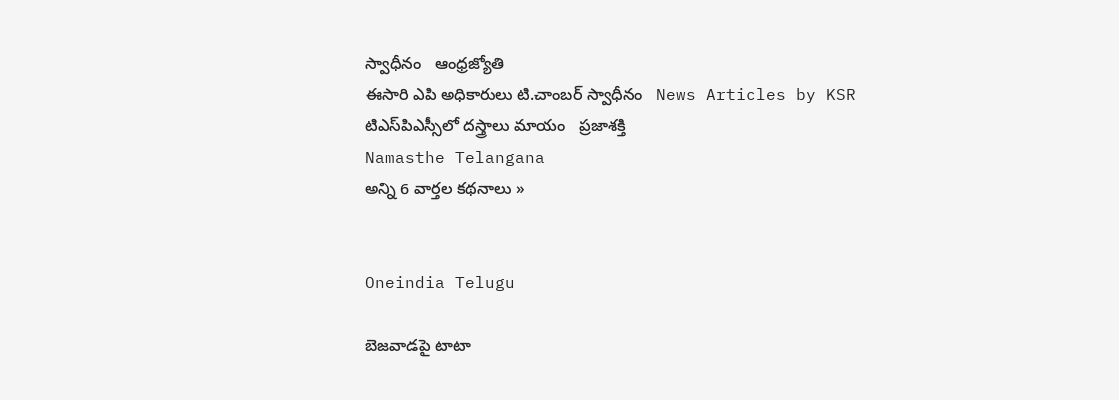స్వాధీనం   ఆంధ్రజ్యోతి
ఈసారి ఎపి అధికారులు టి.చాంబర్ స్వాధీనం   News Articles by KSR
టిఎస్‌పిఎస్సీలో దస్త్రాలు మాయం   ప్రజాశక్తి
Namasthe Telangana
అన్ని 6 వార్తల కథనాలు »


Oneindia Telugu

బెజవాడపై టాటా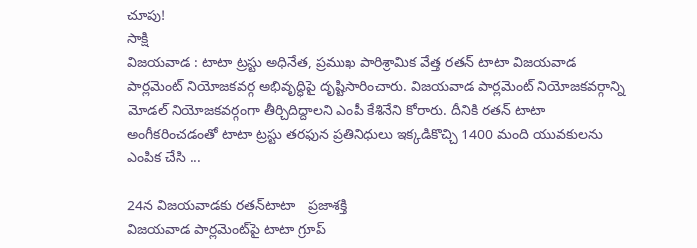చూపు!
సాక్షి
విజయవాడ : టాటా ట్రస్టు అధినేత, ప్రముఖ పారిశ్రామిక వేత్త రతన్ టాటా విజయవాడ పార్లమెంట్ నియోజకవర్గ అభివృద్ధిపై దృష్టిసారించారు. విజయవాడ పార్లమెంట్ నియోజకవర్గాన్ని మోడల్ నియోజకవర్గంగా తీర్చిదిద్దాలని ఎంపీ కేశినేని కోరారు. దీనికి రతన్ టాటా అంగీకరించడంతో టాటా ట్రస్టు తరఫున ప్రతినిధులు ఇక్కడికొచ్చి 1400 మంది యువకులను ఎంపిక చేసి ...

24న విజయవాడకు రతన్‌టాటా   ప్రజాశక్తి
విజయవాడ పార్లమెంట్‌పై టాటా గ్రూప్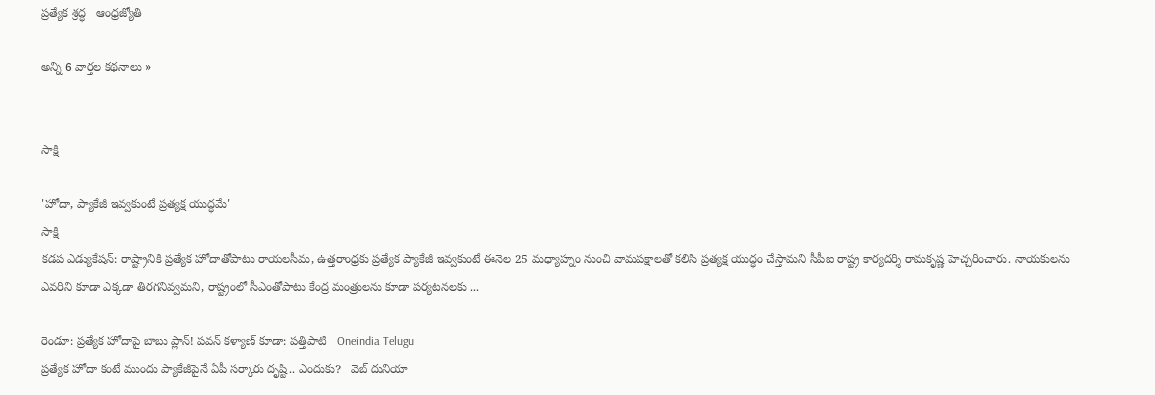ప్రత్యేక శ్రద్ధ   ఆంధ్రజ్యోతి

అన్ని 6 వార్తల కథనాలు »


సాక్షి

'హోదా, ప్యాకేజీ ఇవ్వకుంటే ప్రత్యక్ష యుద్ధమే'
సాక్షి
కడప ఎడ్యుకేషన్: రాష్ట్రానికి ప్రత్యేక హోదాతోపాటు రాయలసీమ, ఉత్తరాంధ్రకు ప్రత్యేక ప్యాకేజీ ఇవ్వకుంటే ఈనెల 25 మధ్యాహ్నం నుంచి వామపక్షాలతో కలిసి ప్రత్యక్ష యుద్ధం చేస్తామని సీపీఐ రాష్ట్ర కార్యదర్శి రామకృష్ణ హెచ్చరించారు. నాయకులను ఎవరిని కూడా ఎక్కడా తిరగనివ్వమని, రాష్ట్రంలో సీఎంతోపాటు కేంద్ర మంత్రులను కూడా పర్యటనలకు ...

రెండూ: ప్రత్యేక హోదాపై బాబు ప్లాన్! పవన్ కళ్యాణ్ కూడా: పత్తిపాటి   Oneindia Telugu
ప్రత్యేక హోదా కంటే ముందు ప్యాకేజీపైనే ఏపీ సర్కారు దృష్టి.. ఎందుకు?   వెబ్ దునియా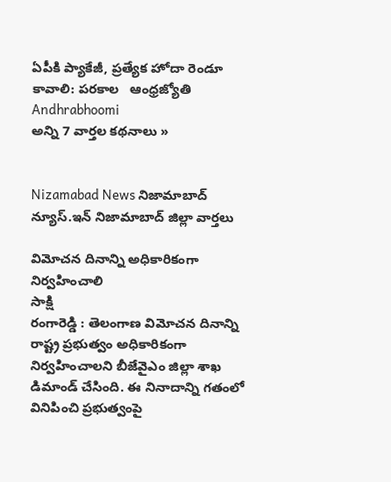ఏపీకి ప్యాకేజీ, ప్రత్యేక హోదా రెండూ కావాలి: పరకాల   ఆంధ్రజ్యోతి
Andhrabhoomi
అన్ని 7 వార్తల కథనాలు »


Nizamabad News నిజామాబాద్ న్యూస్.ఇన్ నిజామాబాద్ జిల్లా వార్తలు

విమోచన దినాన్ని అధికారికంగా నిర్వహించాలి
సాక్షి
రంగారెడ్డి : తెలంగాణ విమోచన దినాన్ని రాష్ట్ర ప్రభుత్వం అధికారికంగా నిర్వహించాలని బీజేవైఎం జిల్లా శాఖ డిమాండ్ చేసింది. ఈ నినాదాన్ని గతంలో వినిపించి ప్రభుత్వంపై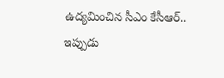ఉద్యమించిన సీఎం కేసీఆర్.. ఇప్పుడు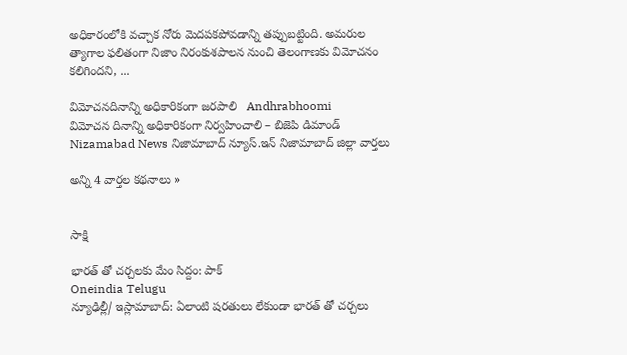అధికారంలోకి వచ్చాక నోరు మెదపకపోవడాన్ని తప్పుబట్టింది. అమరుల త్యాగాల ఫలితంగా నిజాం నిరంకుశపాలన నుంచి తెలంగాణకు విమోచనం కలిగిందని, ...

విమోచనదినాన్ని అధికారికంగా జరపాలి   Andhrabhoomi
విమోచన దినాన్ని అధికారికంగా నిర్వహించాలి – బిజెపి డిమాండ్‌   Nizamabad News నిజామాబాద్ న్యూస్.ఇన్ నిజామాబాద్ జిల్లా వార్తలు

అన్ని 4 వార్తల కథనాలు »


సాక్షి

భారత్ తో చర్చలకు మేం సిద్దం: పాక్
Oneindia Telugu
న్యూఢిల్లీ/ ఇస్లామాబాద్: ఏలాంటి షరతులు లేకుండా భారత్ తో చర్చలు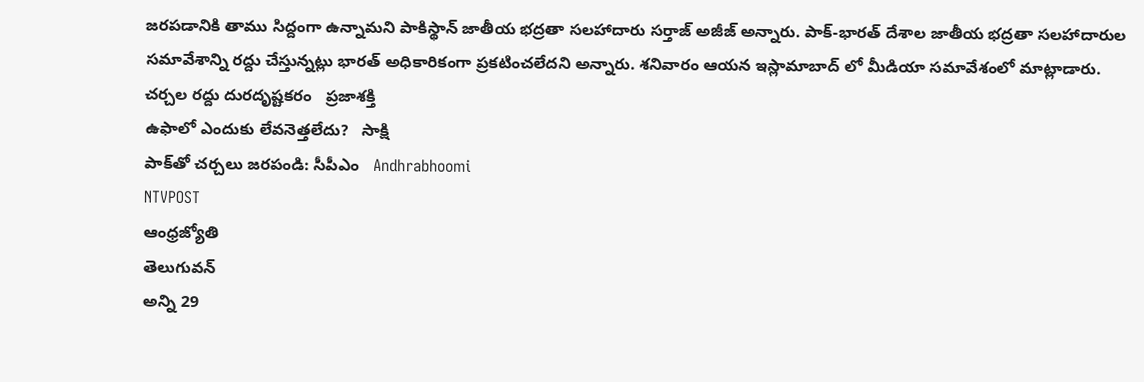జరపడానికి తాము సిద్దంగా ఉన్నామని పాకిస్థాన్ జాతీయ భద్రతా సలహాదారు సర్తాజ్ అజీజ్ అన్నారు. పాక్-భారత్ దేశాల జాతీయ భద్రతా సలహాదారుల సమావేశాన్ని రద్దు చేస్తున్నట్లు భారత్ అధికారికంగా ప్రకటించలేదని అన్నారు. శనివారం ఆయన ఇస్లామాబాద్ లో మీడియా సమావేశంలో మాట్లాడారు.
చర్చల రద్దు దురదృష్టకరం   ప్రజాశక్తి
ఉఫాలో ఎందుకు లేవనెత్తలేదు?   సాక్షి
పాక్‌తో చర్చలు జరపండి: సీపీఎం   Andhrabhoomi
NTVPOST
ఆంధ్రజ్యోతి
తెలుగువన్
అన్ని 29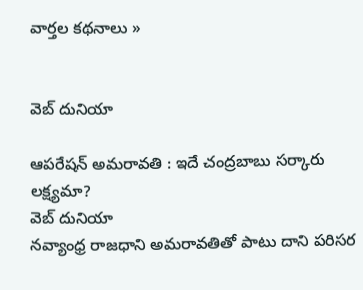వార్తల కథనాలు »


వెబ్ దునియా

ఆపరేషన్ అమరావతి : ఇదే చంద్రబాబు సర్కారు లక్ష్యమా?
వెబ్ దునియా
నవ్యాంధ్ర రాజధాని అమరావతితో పాటు దాని పరిసర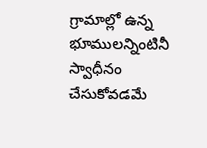గ్రామాల్లో ఉన్న భూములన్నింటినీ స్వాధీనం చేసుకోవడమే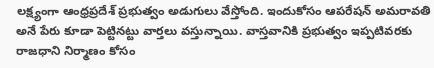లక్ష్యంగా ఆంధ్రప్రదేశ్ ప్రభుత్వం అడుగులు వేస్తోంది. ఇందుకోసం ఆపరేషన్ అమరావతి అనే పేరు కూడా పెట్టినట్టు వార్తలు వస్తున్నాయి. వాస్తవానికి ప్రభుత్వం ఇప్పటివరకు రాజధాని నిర్మాణం కోసం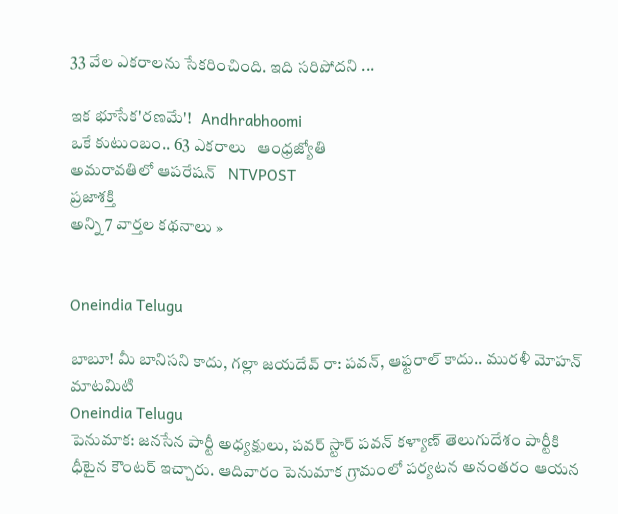33 వేల ఎకరాలను సేకరించింది. ఇది సరిపోదని ...

ఇక భూసేక'రణమే'!   Andhrabhoomi
ఒకే కుటుంబం.. 63 ఎకరాలు   ఆంధ్రజ్యోతి
అమరావతిలో ఆపరేషన్   NTVPOST
ప్రజాశక్తి
అన్ని 7 వార్తల కథనాలు »


Oneindia Telugu

బాబూ! మీ బానిసని కాదు, గల్లా జయదేవ్ రా: పవన్, ఆఫ్టరాల్ కాదు.. మురళీ మోహన్ మాటమిటి
Oneindia Telugu
పెనుమాక: జనసేన పార్టీ అధ్యక్షులు, పవర్ స్టార్ పవన్ కళ్యాణ్ తెలుగుదేశం పార్టీకి ధీటైన కౌంటర్ ఇచ్చారు. ఆదివారం పెనుమాక గ్రామంలో పర్యటన అనంతరం ఆయన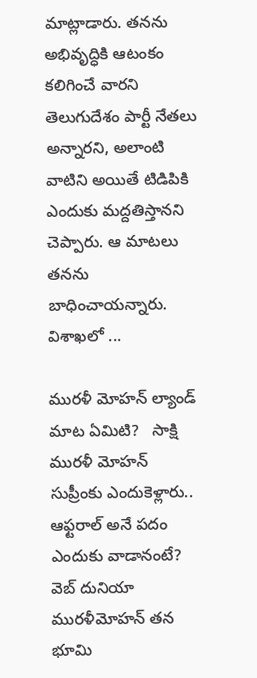మాట్లాడారు. తనను అభివృద్ధికి ఆటంకం కలిగించే వారని తెలుగుదేశం పార్టీ నేతలు అన్నారని, అలాంటి వాటిని అయితే టిడిపికి ఎందుకు మద్దతిస్తానని చెప్పారు. ఆ మాటలు తనను బాధించాయన్నారు. విశాఖలో ...

మురళీ మోహన్ ల్యాండ్ మాట ఏమిటి?   సాక్షి
మురళీ మోహన్ సుప్రీంకు ఎందుకెళ్లారు.. ఆఫ్టరాల్ అనే పదం ఎందుకు వాడానంటే?   వెబ్ దునియా
మురళీమోహన్ తన భూమి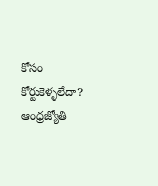కోసం కోర్టుకెళ్ళలేదా?   ఆంధ్రజ్యోతి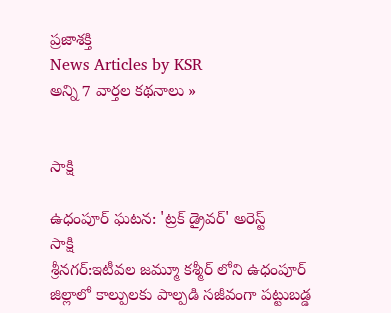ప్రజాశక్తి
News Articles by KSR
అన్ని 7 వార్తల కథనాలు »


సాక్షి

ఉధంపూర్ ఘటన: 'ట్రక్ డ్రైవర్' అరెస్ట్
సాక్షి
శ్రీనగర్:ఇటీవల జమ్మూ కశ్మీర్ లోని ఉధంపూర్ జిల్లాలో కాల్పులకు పాల్పడి సజీవంగా పట్టుబడ్డ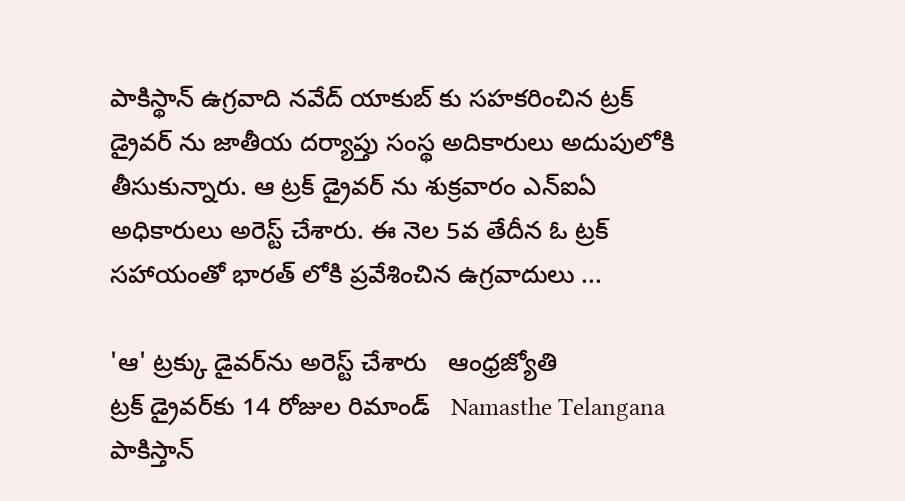పాకిస్థాన్ ఉగ్రవాది నవేద్ యాకుబ్ కు సహకరించిన ట్రక్ డ్రైవర్ ను జాతీయ దర్యాప్తు సంస్థ అదికారులు అదుపులోకి తీసుకున్నారు. ఆ ట్రక్ డ్రైవర్ ను శుక్రవారం ఎన్ఐఏ అధికారులు అరెస్ట్ చేశారు. ఈ నెల 5వ తేదీన ఓ ట్రక్ సహాయంతో భారత్ లోకి ప్రవేశించిన ఉగ్రవాదులు ...

'ఆ' ట్రక్కు డైవర్‌ను అరెస్ట్ చేశారు   ఆంధ్రజ్యోతి
ట్రక్ డ్రైవర్‌కు 14 రోజుల రిమాండ్   Namasthe Telangana
పాకిస్తాన్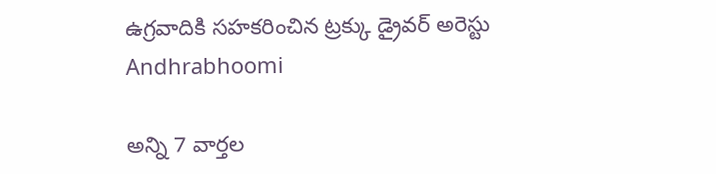ఉగ్రవాదికి సహకరించిన ట్రక్కు డ్రైవర్ అరెస్టు   Andhrabhoomi

అన్ని 7 వార్తల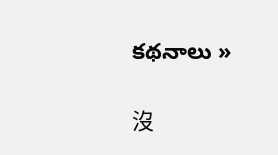కథనాలు »

沒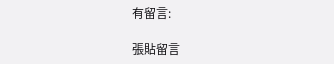有留言:

張貼留言